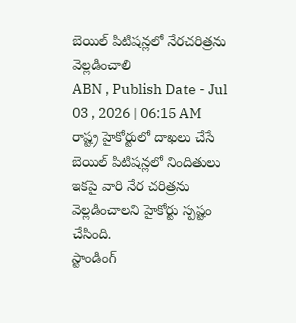బెయిల్ పిటిషన్లలో నేరచరిత్రను వెల్లడించాలి
ABN , Publish Date - Jul 03 , 2026 | 06:15 AM
రాష్ట్ర హైకోర్టులో దాఖలు చేసే బెయిల్ పిటిషన్లలో నిందితులు ఇకపై వారి నేర చరిత్రను వెల్లడించాలని హైకోర్టు స్పష్టం చేసింది.
స్టాండింగ్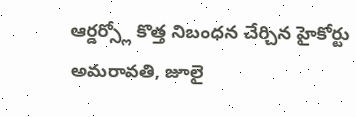ఆర్డర్స్లో కొత్త నిబంధన చేర్చిన హైకోర్టు
అమరావతి, జూలై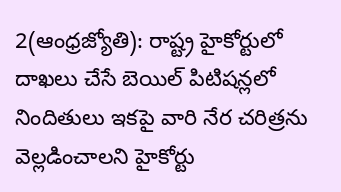2(ఆంధ్రజ్యోతి): రాష్ట్ర హైకోర్టులో దాఖలు చేసే బెయిల్ పిటిషన్లలో నిందితులు ఇకపై వారి నేర చరిత్రను వెల్లడించాలని హైకోర్టు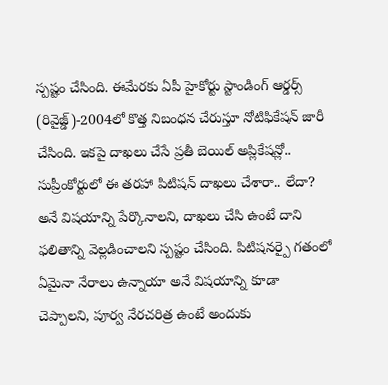స్పష్టం చేసింది. ఈమేరకు ఏపీ హైకోర్టు స్టాండింగ్ ఆర్డర్స్ (రివైజ్డ్)-2004లో కొత్త నిబంధన చేరుస్తూ నోటిఫికేషన్ జారీ చేసింది. ఇకపై దాఖలు చేసే ప్రతీ బెయిల్ అప్లికేషన్లో.. సుప్రీంకోర్టులో ఈ తరహా పిటిషన్ దాఖలు చేశారా.. లేదా? అనే విషయాన్ని పేర్కొనాలని, దాఖలు చేసి ఉంటే దాని ఫలితాన్ని వెల్లడించాలని స్పష్టం చేసింది. పిటిషనర్పై గతంలో ఏమైనా నేరాలు ఉన్నాయా అనే విషయాన్ని కూడా చెప్పాలని, పూర్వ నేరచరిత్ర ఉంటే అందుకు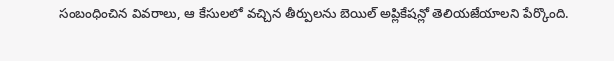సంబంధించిన వివరాలు, ఆ కేసులలో వచ్చిన తీర్పులను బెయిల్ అప్లికేషన్లో తెలియజేయాలని పేర్కొంది.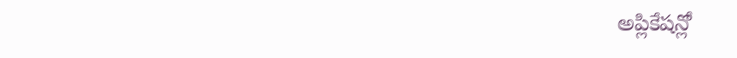అప్లికేషన్లో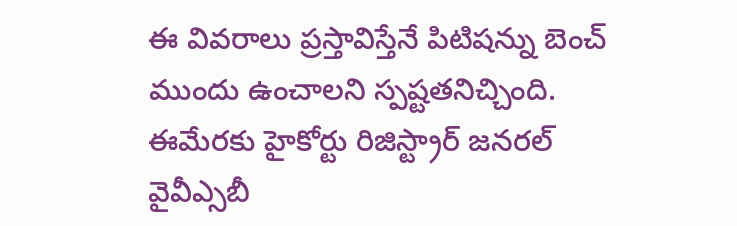ఈ వివరాలు ప్రస్తావిస్తేనే పిటిషన్ను బెంచ్ ముందు ఉంచాలని స్పష్టతనిచ్చింది. ఈమేరకు హైకోర్టు రిజిస్ట్రార్ జనరల్ వైవీఎ్సబీ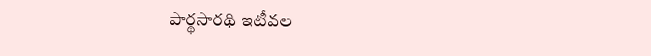పార్థసారథి ఇటీవల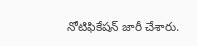నోటిఫికేషన్ జారీ చేశారు.